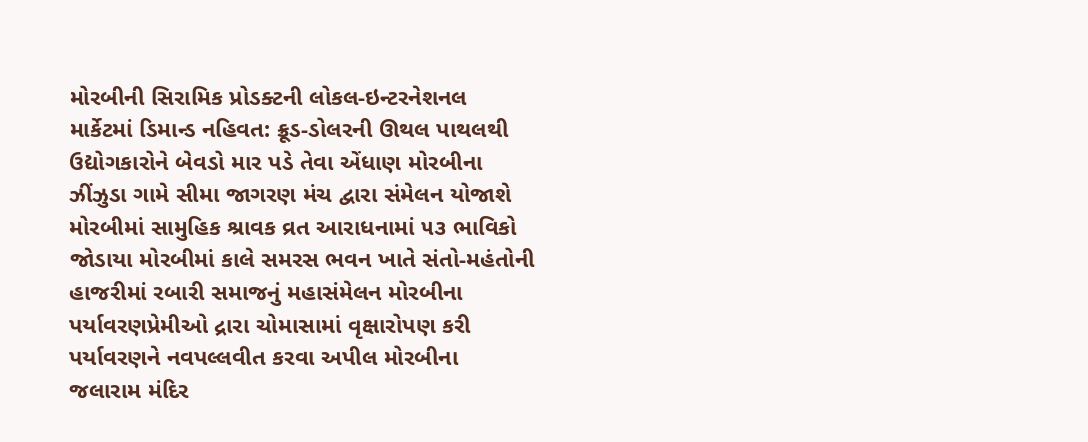મોરબીની સિરામિક પ્રોડક્ટની લોકલ-ઇન્ટરનેશનલ માર્કેટમાં ડિમાન્ડ નહિવત: ક્રૂડ-ડોલરની ઊથલ પાથલથી ઉદ્યોગકારોને બેવડો માર પડે તેવા એંધાણ મોરબીના ઝીંઝુડા ગામે સીમા જાગરણ મંચ દ્વારા સંમેલન યોજાશે મોરબીમાં સામુહિક શ્રાવક વ્રત આરાધનામાં ૫૩ ભાવિકો જોડાયા મોરબીમાં કાલે સમરસ ભવન ખાતે સંતો-મહંતોની હાજરીમાં રબારી સમાજનું મહાસંમેલન મોરબીના પર્યાવરણપ્રેમીઓ દ્રારા ચોમાસામાં વૃક્ષારોપણ કરી પર્યાવરણને નવપલ્લવીત કરવા અપીલ મોરબીના જલારામ મંદિર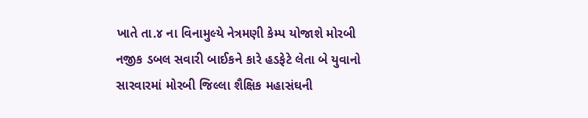ખાતે તા.૪ ના વિનામુલ્યે નેત્રમણી કેમ્પ યોજાશે મોરબી નજીક ડબલ સવારી બાઈકને કારે હડફેટે લેતા બે યુવાનો સારવારમાં મોરબી જિલ્લા શૈક્ષિક મહાસંઘની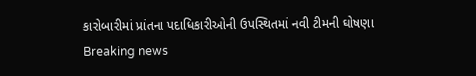કારોબારીમાં પ્રાંતના પદાધિકારીઓની ઉપસ્થિતમાં નવી ટીમની ઘોષણા
Breaking news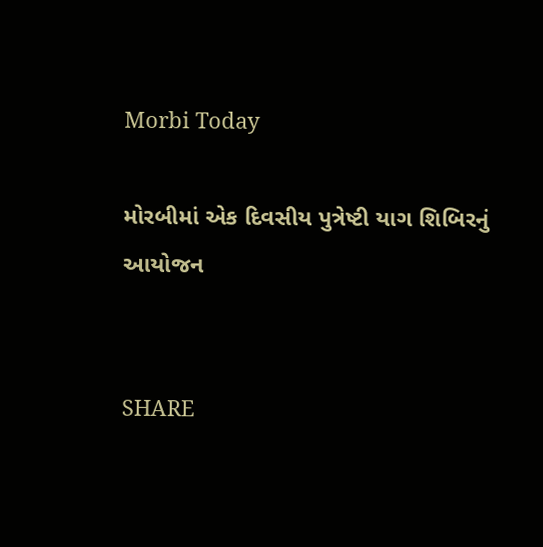Morbi Today

મોરબીમાં એક દિવસીય પુત્રેષ્ટી યાગ શિબિરનું આયોજન


SHARE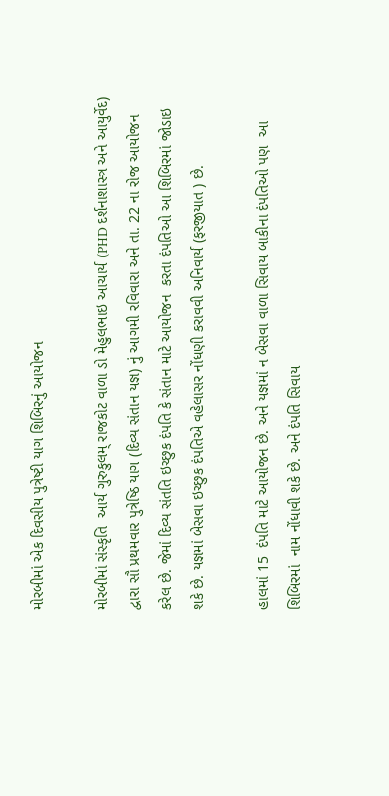મોરબીમાં એક દિવસીય પુત્રેષ્ટી યાગ શિબિરનું આયોજન

મોરબીમાં સંસ્કૃતિ  આર્ય ગુરુકુલમ્ રાજકોટ વાળા ડો મેહુલભાઇ આચાર્ય (PHD દર્શનાશાસ્ત્ર અને આયુર્વેદ) દ્વારા સૌ પ્રથમવાર પુત્રેષ્ઠિ યાગ (દિવ્ય સંતાન યજ્ઞ) નું આગમી રવિવારા અને તા. 22 ના રોજ આયોજન કરેલ છે. જેમાં દિવ્ય સંતતિ ઇચ્છુક દંપતિ કે સંતાન માટે આયોજન  કરતા દંપતિઓ આ શિબિરમાં જોડાઇ શકે છે. યજ્ઞમાં બેસવા ઇચ્છુક દંપતિએ વહેલાસર નોંધણી કરાવવી અનિવાર્ય (ફરજીયાત ) છે.

હાલમાં 15  દંપતિ માટે આયોજન છે. અને યજ્ઞમાં ન બેસવા વાળા સિવાય બાકીના દંપતિઓ પણ  આ શિબિરમાં  નામ નોંધાવી શકે છે. અને દંપતિ સિવાય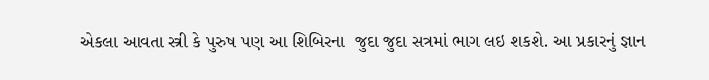એકલા આવતા સ્ત્રી કે પુરુષ પણ આ શિબિરના  જુદા જુદા સત્રમાં ભાગ લઇ શકશે. આ પ્રકારનું જ્ઞાન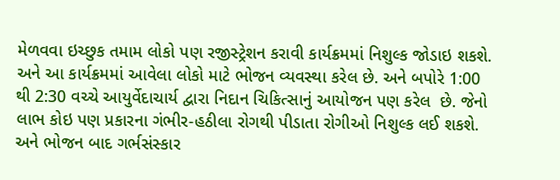મેળવવા ઇચ્છુક તમામ લોકો પણ રજીસ્ટ્રેશન કરાવી કાર્યક્રમમાં નિશુલ્ક જોડાઇ શકશે. અને આ કાર્યક્રમમાં આવેલા લોકો માટે ભોજન વ્યવસ્થા કરેલ છે. અને બપોરે 1:00 થી 2:30 વચ્ચે આયુર્વેદાચાર્ય દ્વારા નિદાન ચિકિત્સાનું આયોજન પણ કરેલ  છે. જેનો લાભ કોઇ પણ પ્રકારના ગંભીર-હઠીલા રોગથી પીડાતા રોગીઓ નિશુલ્ક લઈ શકશે. અને ભોજન બાદ ગર્ભસંસ્કાર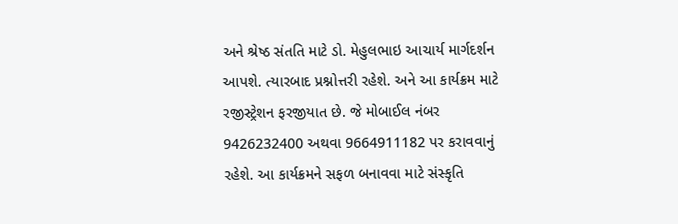અને શ્રેષ્ઠ સંતતિ માટે ડો. મેહુલભાઇ આચાર્ય માર્ગદર્શન આપશે. ત્યારબાદ પ્રશ્નોત્તરી રહેશે. અને આ કાર્યક્રમ માટે  રજીસ્ટ્રેશન ફરજીયાત છે. જે મોબાઈલ નંબર 9426232400 અથવા 9664911182 પર કરાવવાનું રહેશે. આ કાર્યક્રમને સફળ બનાવવા માટે સંસ્કૃતિ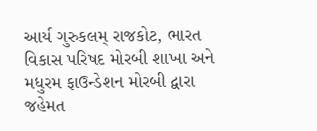આર્ય ગુરુકલમ્ રાજકોટ, ભારત વિકાસ પરિષદ મોરબી શાખા અને મધુરમ ફાઉન્ડેશન મોરબી દ્વારા જહેમત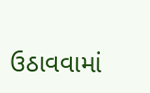ઉઠાવવામાં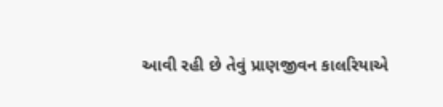આવી રહી છે તેવું પ્રાણજીવન કાલરિયાએ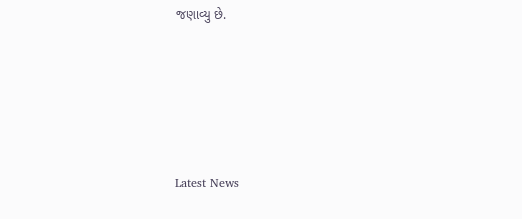જણાવ્યુ છે.






Latest News